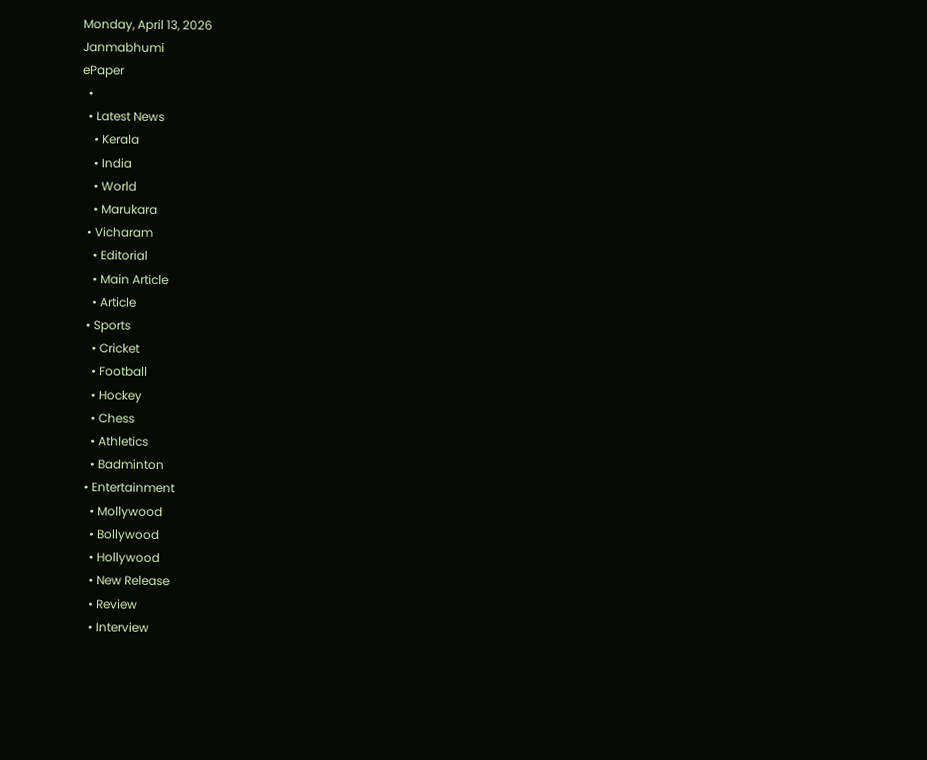Monday, April 13, 2026
Janmabhumi
ePaper
  •
  • Latest News
    • Kerala
    • India
    • World
    • Marukara
  • Vicharam
    • Editorial
    • Main Article
    • Article
  • Sports
    • Cricket
    • Football
    • Hockey
    • Chess
    • Athletics
    • Badminton
  • Entertainment
    • Mollywood
    • Bollywood
    • Hollywood
    • New Release
    • Review
    • Interview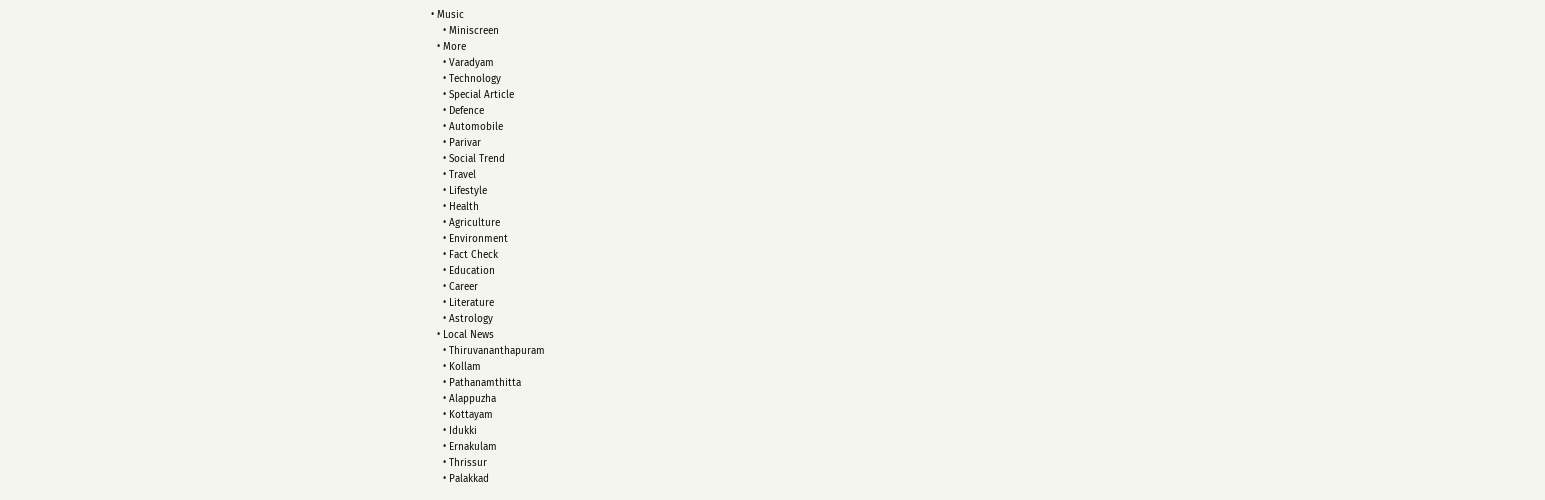• Music
    • Miniscreen
  • More
    • Varadyam
    • Technology
    • Special Article
    • Defence
    • Automobile
    • Parivar
    • Social Trend
    • Travel
    • Lifestyle
    • Health
    • Agriculture
    • Environment
    • Fact Check
    • Education
    • Career
    • Literature
    • Astrology
  • Local News
    • Thiruvananthapuram
    • Kollam
    • Pathanamthitta
    • Alappuzha
    • Kottayam
    • Idukki
    • Ernakulam
    • Thrissur
    • Palakkad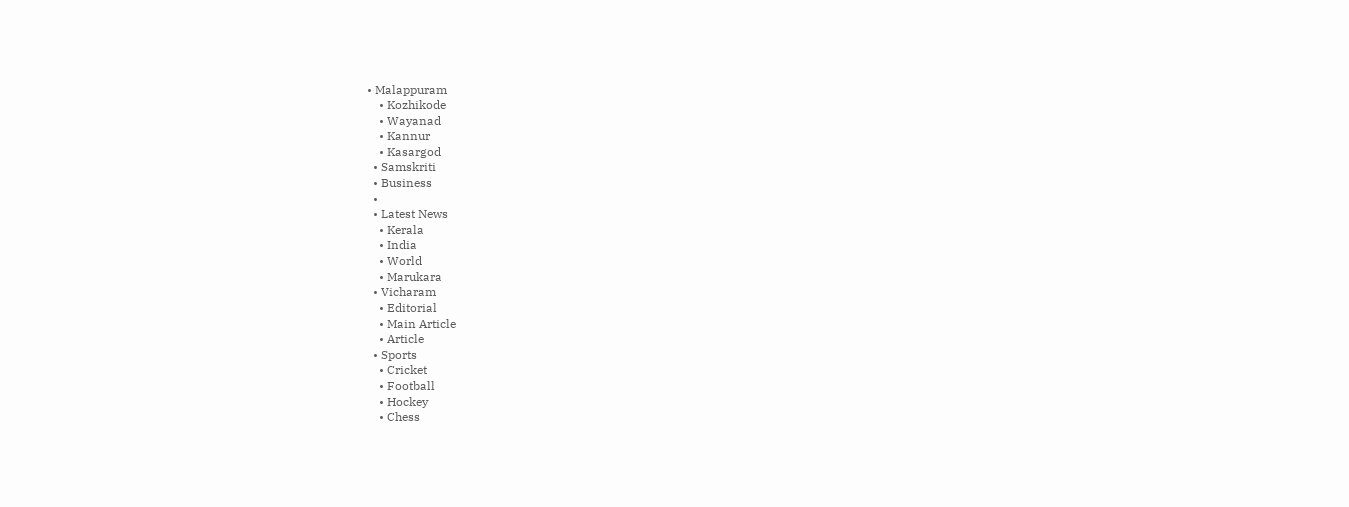• Malappuram
    • Kozhikode
    • Wayanad
    • Kannur
    • Kasargod
  • Samskriti
  • Business
  •
  • Latest News
    • Kerala
    • India
    • World
    • Marukara
  • Vicharam
    • Editorial
    • Main Article
    • Article
  • Sports
    • Cricket
    • Football
    • Hockey
    • Chess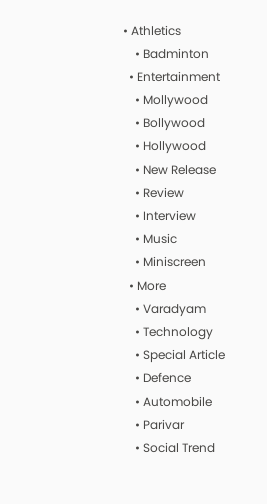• Athletics
    • Badminton
  • Entertainment
    • Mollywood
    • Bollywood
    • Hollywood
    • New Release
    • Review
    • Interview
    • Music
    • Miniscreen
  • More
    • Varadyam
    • Technology
    • Special Article
    • Defence
    • Automobile
    • Parivar
    • Social Trend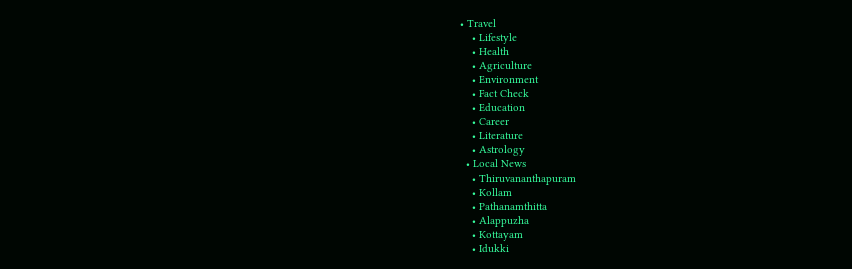• Travel
    • Lifestyle
    • Health
    • Agriculture
    • Environment
    • Fact Check
    • Education
    • Career
    • Literature
    • Astrology
  • Local News
    • Thiruvananthapuram
    • Kollam
    • Pathanamthitta
    • Alappuzha
    • Kottayam
    • Idukki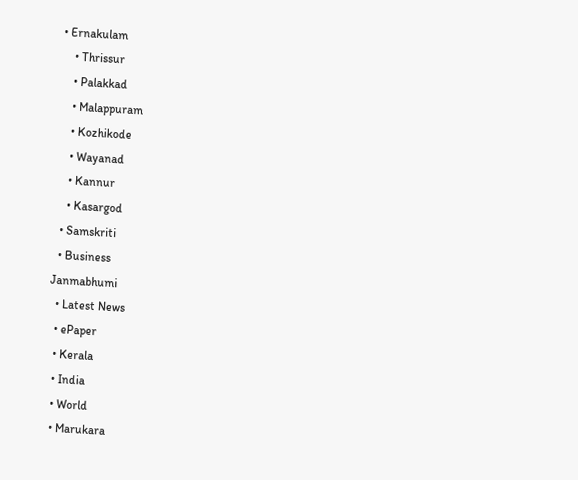• Ernakulam
    • Thrissur
    • Palakkad
    • Malappuram
    • Kozhikode
    • Wayanad
    • Kannur
    • Kasargod
  • Samskriti
  • Business
Janmabhumi
  • Latest News
  • ePaper
  • Kerala
  • India
  • World
  • Marukara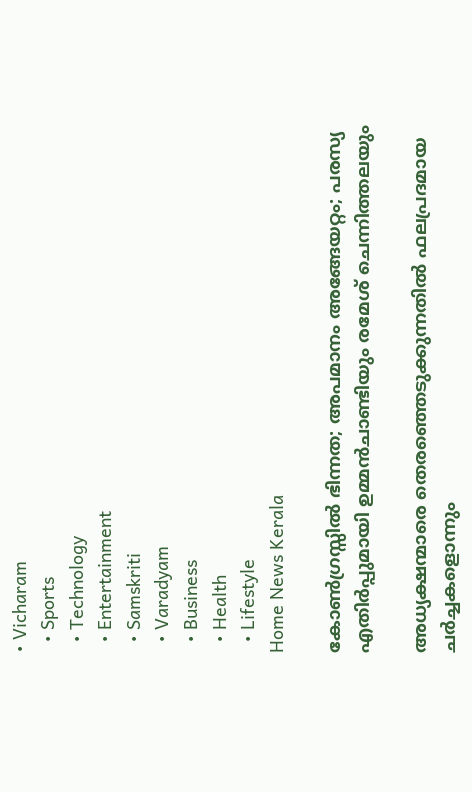• Vicharam
  • Sports
  • Technology
  • Entertainment
  • Samskriti
  • Varadyam
  • Business
  • Health
  • Lifestyle
Home News Kerala

കോണ്‍ഗ്രസ്സില്‍ ഭിന്നത; അപമാനം അങ്ങേയറ്റം; പരസ്യ എതിര്‍പ്പുമായി ഉമ്മന്‍ചാണ്ടിയും രമേശ് ചെന്നിത്തലയും

അധ്യക്ഷന്മാരെ തെരഞ്ഞെടുക്കുന്നതില്‍ ഫലപ്രദമായ ചര്‍ച്ചകളൊന്നും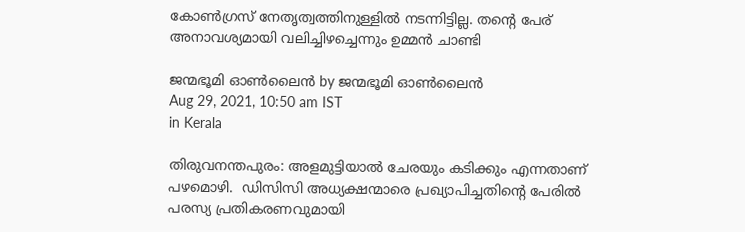കോണ്‍ഗ്രസ് നേതൃത്വത്തിനുള്ളില്‍ നടന്നിട്ടില്ല. തന്റെ പേര് അനാവശ്യമായി വലിച്ചിഴച്ചെന്നും ഉമ്മന്‍ ചാണ്ടി

ജന്മഭൂമി ഓണ്‍ലൈന്‍ by ജന്മഭൂമി ഓണ്‍ലൈന്‍
Aug 29, 2021, 10:50 am IST
in Kerala

തിരുവനന്തപുരം: അളമുട്ടിയാല്‍ ചേരയും കടിക്കും എന്നതാണ് പഴമൊഴി.  ഡിസിസി അധ്യക്ഷന്മാരെ പ്രഖ്യാപിച്ചതിന്റെ പേരില്‍ പരസ്യ പ്രതികരണവുമായി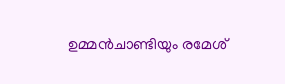ഉമ്മന്‍ചാണ്ടിയും രമേശ്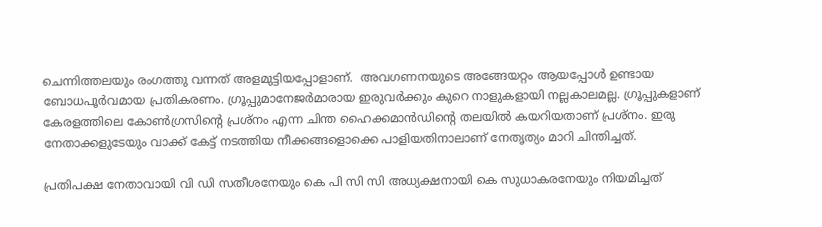ചെന്നിത്തലയും രംഗത്തു വന്നത് അളമുട്ടിയപ്പോളാണ്.  അവഗണനയുടെ അങ്ങേയറ്റം ആയപ്പോള്‍ ഉണ്ടായ ബോധപൂര്‍വമായ പ്രതികരണം. ഗ്രൂപ്പുമാനേജര്‍മാരായ ഇരുവര്‍ക്കും കുറെ നാളുകളായി നല്ലകാലമല്ല. ഗ്രൂപ്പുകളാണ് കേരളത്തിലെ കോണ്‍ഗ്രസിന്റെ പ്രശ്‌നം എന്ന ചിന്ത ഹൈക്കമാന്‍ഡിന്റെ തലയില്‍ കയറിയതാണ് പ്രശ്‌നം. ഇരു നേതാക്കളുടേയും വാക്ക് കേട്ട് നടത്തിയ നീക്കങ്ങളൊക്കെ പാളിയതിനാലാണ് നേതൃത്യം മാറി ചിന്തിച്ചത്.

പ്രതിപക്ഷ നേതാവായി വി ഡി സതീശനേയും കെ പി സി സി അധ്യക്ഷനായി കെ സുധാകരനേയും നിയമിച്ചത്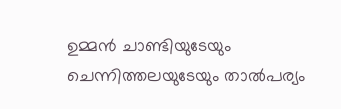ഉമ്മന്‍ ചാണ്ടിയുടേയും ചെന്നിത്തലയുടേയും താല്‍പര്യം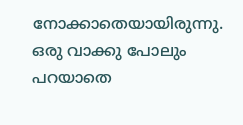നോക്കാതെയായിരുന്നു.  ഒരു വാക്കു പോലും പറയാതെ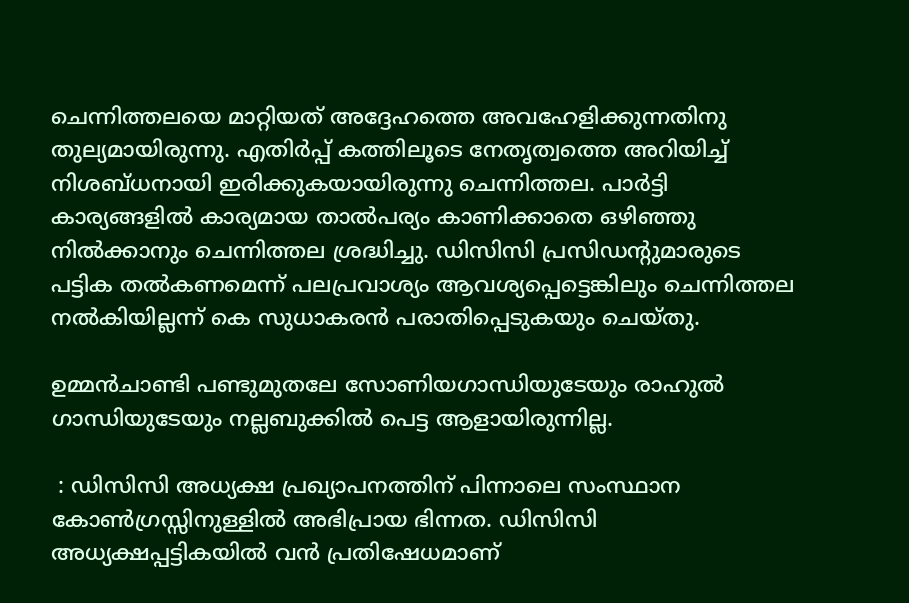ചെന്നിത്തലയെ മാറ്റിയത് അദ്ദേഹത്തെ അവഹേളിക്കുന്നതിനു തുല്യമായിരുന്നു. എതിര്‍പ്പ് കത്തിലൂടെ നേതൃത്വത്തെ അറിയിച്ച് നിശബ്ധനായി ഇരിക്കുകയായിരുന്നു ചെന്നിത്തല. പാര്‍ട്ടി കാര്യങ്ങളില്‍ കാര്യമായ താല്‍പര്യം കാണിക്കാതെ ഒഴിഞ്ഞു നില്‍ക്കാനും ചെന്നിത്തല ശ്രദ്ധിച്ചു. ഡിസിസി പ്രസിഡന്റുമാരുടെ പട്ടിക തല്‍കണമെന്ന് പലപ്രവാശ്യം ആവശ്യപ്പെട്ടെങ്കിലും ചെന്നിത്തല നല്‍കിയില്ലന്ന് കെ സുധാകരന്‍ പരാതിപ്പെടുകയും ചെയ്തു.

ഉമ്മന്‍ചാണ്ടി പണ്ടുമുതലേ സോണിയഗാന്ധിയുടേയും രാഹുല്‍ ഗാന്ധിയുടേയും നല്ലബുക്കില്‍ പെട്ട ആളായിരുന്നില്ല.

 : ഡിസിസി അധ്യക്ഷ പ്രഖ്യാപനത്തിന് പിന്നാലെ സംസ്ഥാന കോണ്‍ഗ്രസ്സിനുള്ളില്‍ അഭിപ്രായ ഭിന്നത. ഡിസിസി അധ്യക്ഷപ്പട്ടികയില്‍ വന്‍ പ്രതിഷേധമാണ്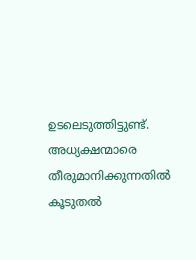ഉടലെടുത്തിട്ടുണ്ട്. അധ്യക്ഷന്മാരെ തീരുമാനിക്കുന്നതില്‍ കൂടുതല്‍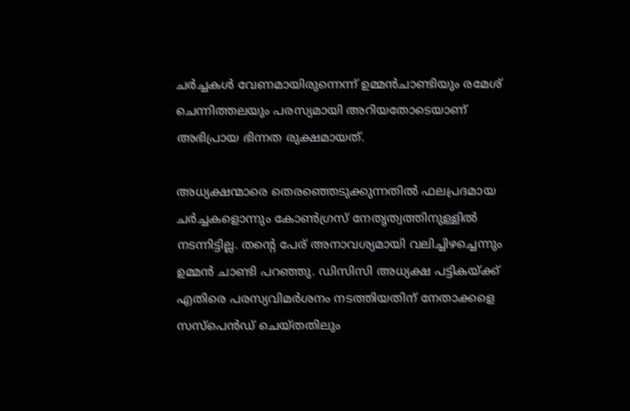ചര്‍ച്ചകള്‍ വേണമായിരുന്നെന്ന് ഉമ്മന്‍ചാണ്ടിയും രമേശ് ചെന്നിത്തലയും പരസ്യമായി അറിയതോടെയാണ് അഭിപ്രായ ഭിന്നത രുക്ഷമായത്.

അധ്യക്ഷന്മാരെ തെരഞ്ഞെടുക്കുന്നതില്‍ ഫലപ്രദമായ ചര്‍ച്ചകളൊന്നും കോണ്‍ഗ്രസ് നേതൃത്വത്തിനുള്ളില്‍ നടന്നിട്ടില്ല. തന്റെ പേര് അനാവശ്യമായി വലിച്ചിഴച്ചെന്നും ഉമ്മന്‍ ചാണ്ടി പറഞ്ഞു. ഡിസിസി അധ്യക്ഷ പട്ടികയ്‌ക്ക് എതിരെ പരസ്യവിമര്‍ശനം നടത്തിയതിന് നേതാക്കളെ സസ്‌പെന്‍ഡ് ചെയ്തതിലും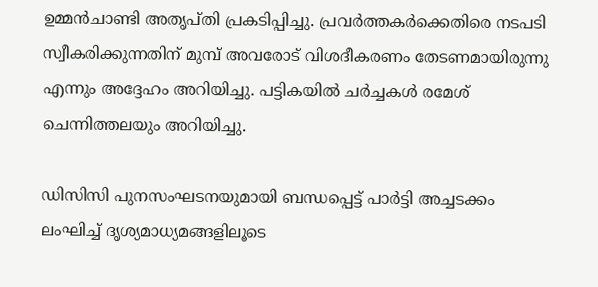ഉമ്മന്‍ചാണ്ടി അതൃപ്തി പ്രകടിപ്പിച്ചു. പ്രവര്‍ത്തകര്‍ക്കെതിരെ നടപടി സ്വീകരിക്കുന്നതിന് മുമ്പ് അവരോട് വിശദീകരണം തേടണമായിരുന്നു എന്നും അദ്ദേഹം അറിയിച്ചു. പട്ടികയില്‍ ചര്‍ച്ചകള്‍ രമേശ് ചെന്നിത്തലയും അറിയിച്ചു.

ഡിസിസി പുനസംഘടനയുമായി ബന്ധപ്പെട്ട് പാര്‍ട്ടി അച്ചടക്കം ലംഘിച്ച് ദൃശ്യമാധ്യമങ്ങളിലൂടെ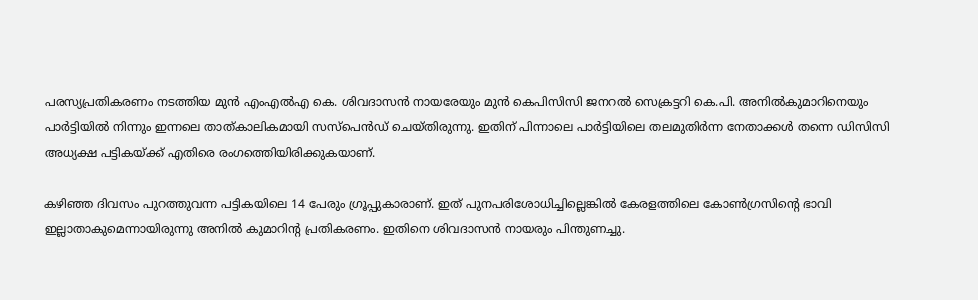പരസ്യപ്രതികരണം നടത്തിയ മുന്‍ എംഎല്‍എ കെ. ശിവദാസന്‍ നായരേയും മുന്‍ കെപിസിസി ജനറല്‍ സെക്രട്ടറി കെ.പി. അനില്‍കുമാറിനെയും പാര്‍ട്ടിയില്‍ നിന്നും ഇന്നലെ താത്കാലികമായി സസ്പെന്‍ഡ് ചെയ്തിരുന്നു. ഇതിന് പിന്നാലെ പാര്‍ട്ടിയിലെ തലമുതിര്‍ന്ന നേതാക്കള്‍ തന്നെ ഡിസിസി അധ്യക്ഷ പട്ടികയ്‌ക്ക് എതിരെ രംഗത്തെിയിരിക്കുകയാണ്.

കഴിഞ്ഞ ദിവസം പുറത്തുവന്ന പട്ടികയിലെ 14 പേരും ഗ്രൂപ്പുകാരാണ്. ഇത് പുനപരിശോധിച്ചില്ലെങ്കില്‍ കേരളത്തിലെ കോണ്‍ഗ്രസിന്റെ ഭാവി ഇല്ലാതാകുമെന്നായിരുന്നു അനില്‍ കുമാറിന്റ പ്രതികരണം. ഇതിനെ ശിവദാസന്‍ നായരും പിന്തുണച്ചു.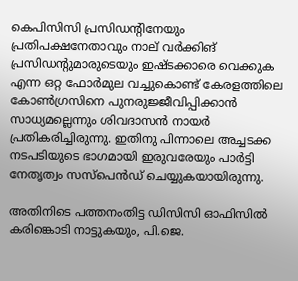കെപിസിസി പ്രസിഡന്റിനേയും പ്രതിപക്ഷനേതാവും നാല് വര്‍ക്കിങ് പ്രസിഡന്റുമാരുടെയും ഇഷ്ടക്കാരെ വെക്കുക എന്ന ഒറ്റ ഫോര്‍മുല വച്ചുകൊണ്ട് കേരളത്തിലെ കോണ്‍ഗ്രസിനെ പുനരുജ്ജീവിപ്പിക്കാന്‍ സാധ്യമല്ലെന്നും ശിവദാസന്‍ നായര്‍ പ്രതികരിച്ചിരുന്നു. ഇതിനു പിന്നാലെ അച്ചടക്ക നടപടിയുടെ ഭാഗമായി ഇരുവരേയും പാര്‍ട്ടി നേതൃത്വം സസ്‌പെന്‍ഡ് ചെയ്യുകയായിരുന്നു.

അതിനിടെ പത്തനംതിട്ട ഡിസിസി ഓഫിസില്‍ കരിങ്കൊടി നാട്ടുകയും, പി.ജെ.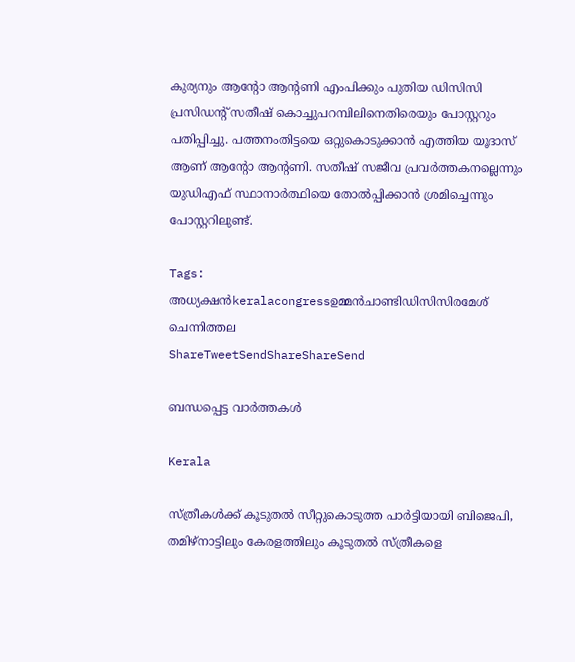കുര്യനും ആന്റോ ആന്റണി എംപിക്കും പുതിയ ഡിസിസി പ്രസിഡന്റ് സതീഷ് കൊച്ചുപറമ്പിലിനെതിരെയും പോസ്റ്ററും പതിപ്പിച്ചു. പത്തനംതിട്ടയെ ഒറ്റുകൊടുക്കാന്‍ എത്തിയ യൂദാസ് ആണ് ആന്റോ ആന്റണി. സതീഷ് സജീവ പ്രവര്‍ത്തകനല്ലെന്നും യുഡിഎഫ് സ്ഥാനാര്‍ത്ഥിയെ തോല്‍പ്പിക്കാന്‍ ശ്രമിച്ചെന്നും പോസ്റ്ററിലുണ്ട്.

Tags: അധ്യക്ഷന്‍keralacongressഉമ്മന്‍ചാണ്ടിഡിസിസിരമേശ് ചെന്നിത്തല
ShareTweetSendShareShareSend

ബന്ധപ്പെട്ട വാര്‍ത്തകള്‍

Kerala

സ്ത്രീകള്‍ക്ക് കൂടുതല്‍ സീറ്റുകൊടുത്ത പാര്‍ട്ടിയായി ബിജെപി, തമിഴ്നാട്ടിലും കേരളത്തിലും കൂടുതല്‍ സ്ത്രീകളെ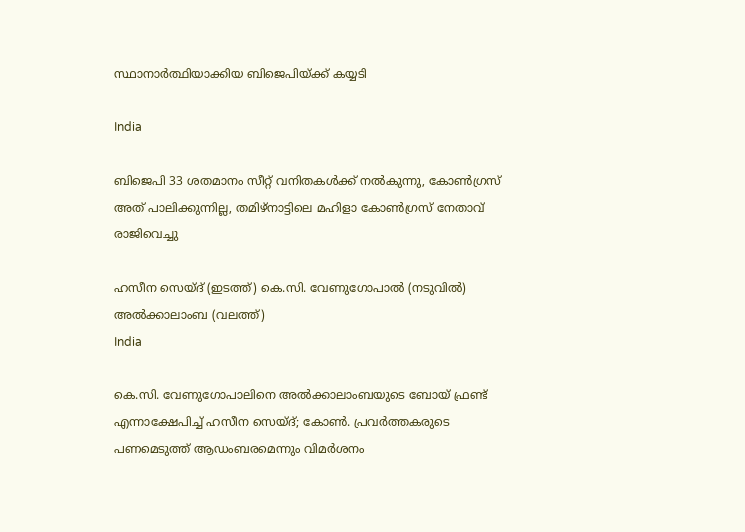സ്ഥാനാര്‍ത്ഥിയാക്കിയ ബിജെപിയ്‌ക്ക് കയ്യടി

India

ബിജെപി 33 ശതമാനം സീറ്റ് വനിതകള്‍ക്ക് നല്‍കുന്നു, കോണ്‍ഗ്രസ് അത് പാലിക്കുന്നില്ല, തമിഴ്നാട്ടിലെ മഹിളാ കോണ്‍ഗ്രസ് നേതാവ് രാജിവെച്ചു

ഹസീന സെയ്ദ് (ഇടത്ത്) കെ.സി. വേണുഗോപാല്‍ (നടുവില്‍) അല്‍ക്കാലാംബ (വലത്ത്)
India

കെ.സി. വേണുഗോപാലിനെ അല്‍ക്കാലാംബയുടെ ബോയ് ഫ്രണ്ട് എന്നാക്ഷേപിച്ച് ഹസീന സെയ്ദ്; കോണ്‍. പ്രവര്‍ത്തകരുടെ പണമെടുത്ത് ആഡംബരമെന്നും വിമര്‍ശനം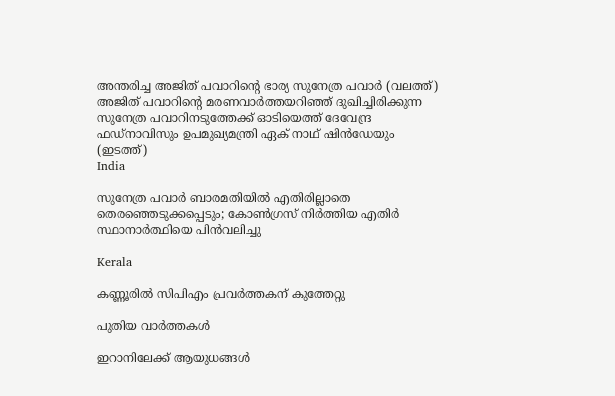അന്തരിച്ച അജിത് പവാറിന്‍റെ ഭാര്യ സുനേത്ര പവാര്‍ (വലത്ത്) അജിത് പവാറിന്‍റെ മരണവാര്‍ത്തയറിഞ്ഞ് ദുഖിച്ചിരിക്കുന്ന സുനേത്ര പവാറിനടുത്തേക്ക് ഓടിയെത്ത് ദേവേന്ദ്ര ഫഡ്നാവിസും ഉപമുഖ്യമന്ത്രി ഏക് നാഥ് ഷിന്‍ഡേയും (ഇടത്ത്)
India

സുനേത്ര പവാര്‍ ബാരമതിയില്‍ എതിരില്ലാതെ തെരഞ്ഞെടുക്കപ്പെടും; കോണ്‍ഗ്രസ് നിര്‍ത്തിയ എതിര്‍ സ്ഥാനാര്‍ത്ഥിയെ പിന്‍വലിച്ചു

Kerala

കണ്ണൂരില്‍ സിപിഎം പ്രവര്‍ത്തകന് കുത്തേറ്റു

പുതിയ വാര്‍ത്തകള്‍

ഇറാനിലേക്ക് ആയുധങ്ങൾ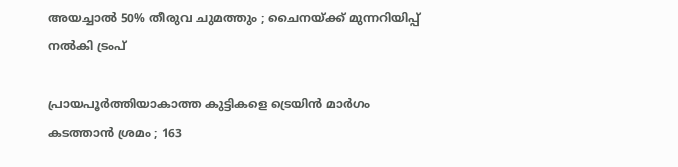അയച്ചാൽ 50% തീരുവ ചുമത്തും ; ചൈനയ്‌ക്ക് മുന്നറിയിപ്പ് നൽകി ട്രംപ്

പ്രായപൂർത്തിയാകാത്ത കുട്ടികളെ ട്രെയിൻ മാർഗം കടത്താൻ ശ്രമം ; 163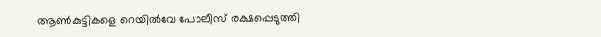ആൺകുട്ടികളെ റെയിൽവേ പോലീസ് രക്ഷപ്പെടുത്തി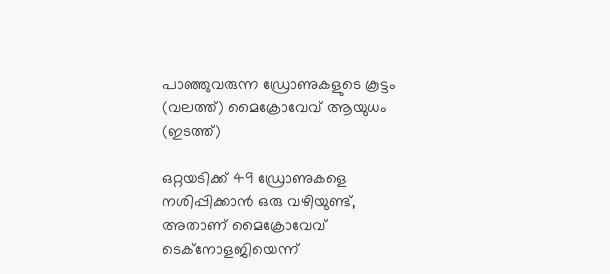പാഞ്ഞുവരുന്ന ഡ്രോണുകളുടെ കൂട്ടം (വലത്ത്) മൈക്രോവേവ് ആയുധം (ഇടത്ത്)

ഒറ്റയടിക്ക് 49 ഡ്രോണുകളെ നശിപ്പിക്കാന്‍ ഒരു വഴിയുണ്ട്, അതാണ് മൈക്രോവേവ് ടെക്നോളജിയെന്ന്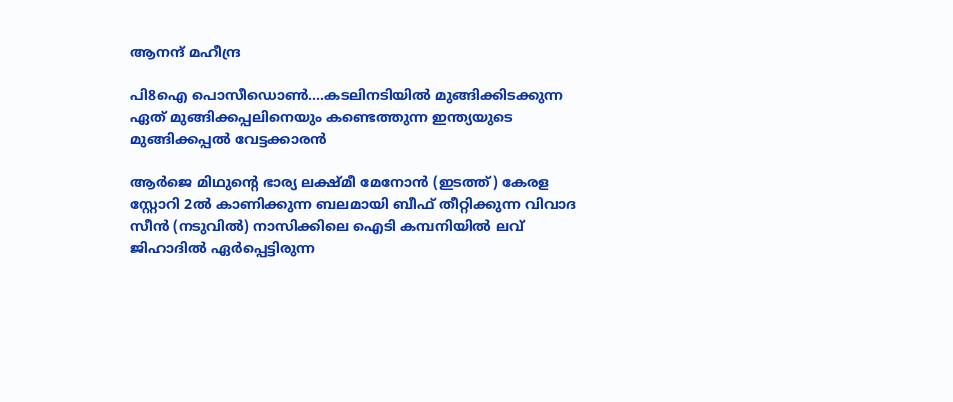ആനന്ദ് മഹീന്ദ്ര

പി8ഐ പൊസീഡൊണ്‍….കടലിനടിയില്‍ മുങ്ങിക്കിടക്കുന്ന ഏത് മുങ്ങിക്കപ്പലിനെയും കണ്ടെത്തുന്ന ഇന്ത്യയുടെ മുങ്ങിക്കപ്പല്‍ വേട്ടക്കാരന്‍

ആര്‍ജെ മിഥുന്‍റെ ഭാര്യ ലക്ഷ്മീ മേനോന്‍ (ഇടത്ത്) കേരള സ്റ്റോറി 2ല്‍ കാണിക്കുന്ന ബലമായി ബീഫ് തീറ്റിക്കുന്ന വിവാദ സീന്‍ (നടുവില്‍) നാസിക്കിലെ ഐടി കമ്പനിയില്‍ ലവ് ജിഹാദില്‍ ഏര്‍പ്പെട്ടിരുന്ന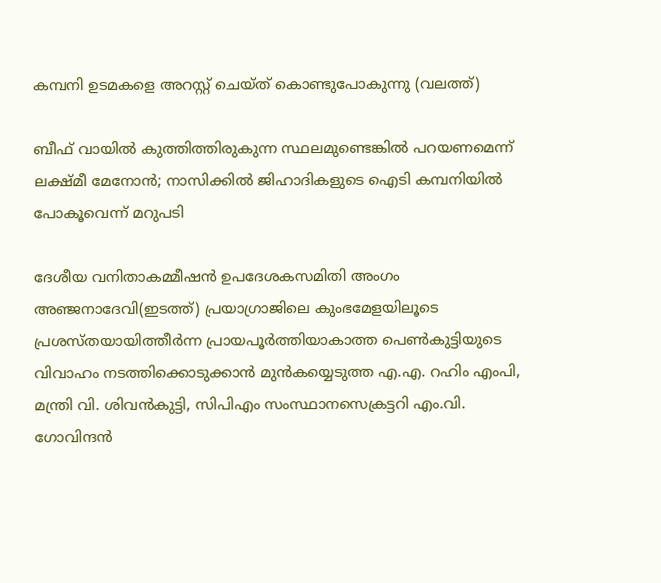കമ്പനി ഉടമകളെ അറസ്റ്റ് ചെയ്ത് കൊണ്ടുപോകുന്നു (വലത്ത്)

ബീഫ് വായില്‍ കുത്തിത്തിരുകുന്ന സ്ഥലമുണ്ടെങ്കില്‍ പറയണമെന്ന് ലക്ഷ്മീ മേനോന്‍; നാസിക്കില്‍ ജിഹാദികളുടെ ഐടി കമ്പനിയില്‍ പോകൂവെന്ന് മറുപടി

ദേശീയ വനിതാകമ്മീഷന്‍ ഉപദേശകസമിതി അംഗം അഞ്ജനാദേവി(ഇടത്ത്) പ്രയാഗ്രാജിലെ കുംഭമേളയിലൂടെ പ്രശസ്തയായിത്തീര്‍ന്ന പ്രായപൂര്‍ത്തിയാകാത്ത പെണ്‍കുട്ടിയുടെ വിവാഹം നടത്തിക്കൊടുക്കാന്‍ മുന്‍കയ്യെടുത്ത എ.എ. റഹിം എംപി, മന്ത്രി വി. ശിവന്‍കുട്ടി, സിപിഎം സംസ്ഥാനസെക്രട്ടറി എം.വി. ഗോവിന്ദന്‍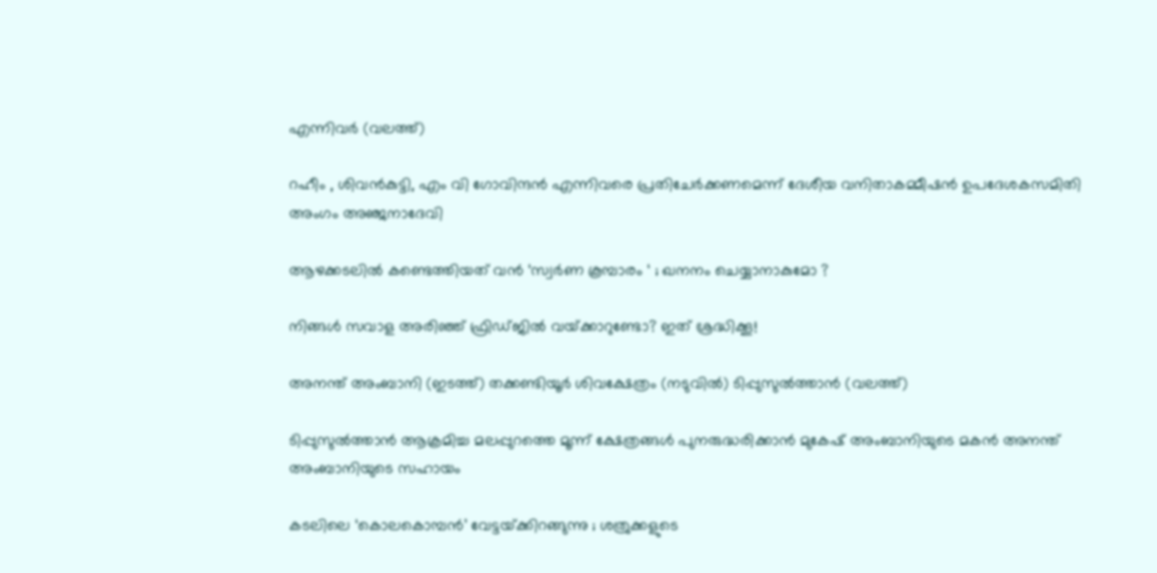എന്നിവര്‍ (വലത്ത്)

റഹീം , ശിവൻകുട്ടി, എം വി ഗോവിന്ദൻ എന്നിവരെ പ്രതിചേര്‍ക്കണമെന്ന് ദേശീയ വനിതാകമ്മീഷന്‍ ഉപദേശകസമിതി അംഗം അഞ്ജനാദേവി

ആഴക്കടലിൽ കണ്ടെത്തിയത് വൻ ‘സ്വർണ കൂമ്പാരം ‘ ; ഖനനം ചെയ്യാനാകുമോ ?

നിങ്ങൾ സവാള അരിഞ്ഞ് ഫ്രിഡ്ജില്‍‌‍ വയ്‌ക്കാറുണ്ടോ? ഇത് ശ്രദ്ധിക്കൂ!

അനന്ത് അംബാനി (ഇടത്ത്) തക്കണ്ടിയൂര്‍ ശിവക്ഷേത്രം (നടുവില്‍) ടിപ്പുസുല്‍ത്താന്‍ (വലത്ത്)

ടിപ്പുസുല്‍ത്താന്‍ ആക്രമിച്ച മലപ്പുറത്തെ മൂന്ന് ക്ഷേത്രങ്ങള്‍ പുനരുദ്ധരിക്കാന്‍ മുകേഷ് അംബാനിയുടെ മകന്‍ അനന്ത് അംബാനിയുടെ സഹായം

കടലിലെ ‘കൊലകൊമ്പൻ’ വേട്ടയ്‌ക്കിറങ്ങുന്നു ; ശത്രുക്കളുടെ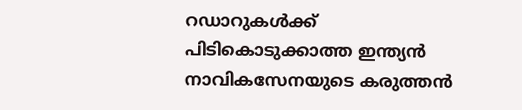റഡാറുകൾക്ക് പിടികൊടുക്കാത്ത ഇന്ത്യൻ നാവികസേനയുടെ കരുത്തൻ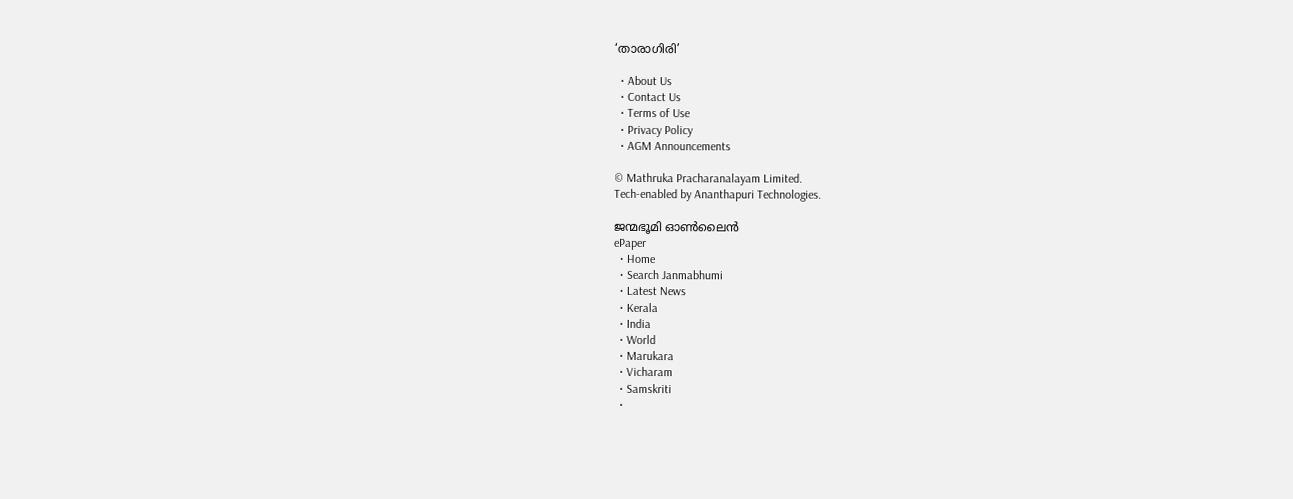‘താരാഗിരി’

  • About Us
  • Contact Us
  • Terms of Use
  • Privacy Policy
  • AGM Announcements

© Mathruka Pracharanalayam Limited.
Tech-enabled by Ananthapuri Technologies.

ജന്മഭൂമി ഓണ്‍ലൈന്‍
ePaper
  • Home
  • Search Janmabhumi
  • Latest News
  • Kerala
  • India
  • World
  • Marukara
  • Vicharam
  • Samskriti
  •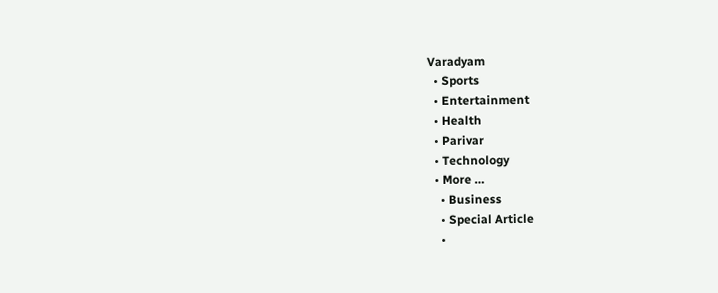Varadyam
  • Sports
  • Entertainment
  • Health
  • Parivar
  • Technology
  • More …
    • Business
    • Special Article
    •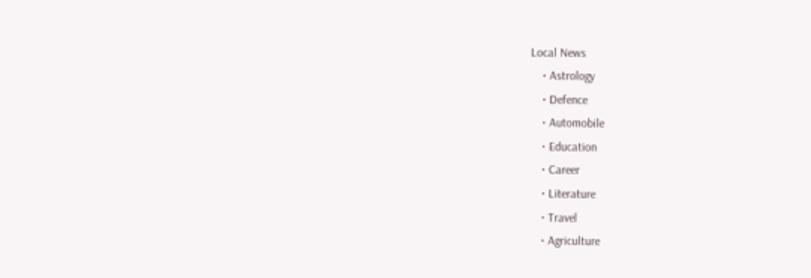Local News
    • Astrology
    • Defence
    • Automobile
    • Education
    • Career
    • Literature
    • Travel
    • Agriculture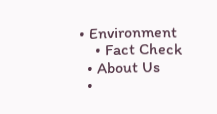• Environment
    • Fact Check
  • About Us
  •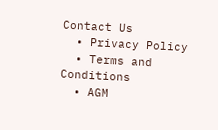Contact Us
  • Privacy Policy
  • Terms and Conditions
  • AGM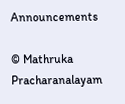Announcements

© Mathruka Pracharanalayam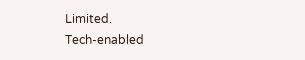Limited.
Tech-enabled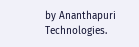by Ananthapuri Technologies.